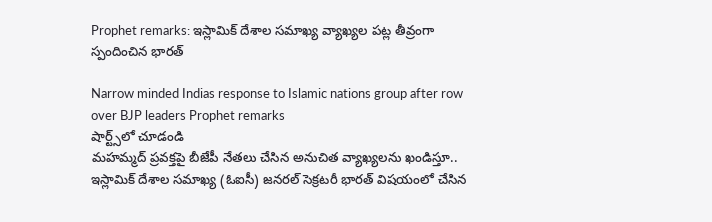Prophet remarks: ఇస్లామిక్ దేశాల సమాఖ్య వ్యాఖ్యల పట్ల తీవ్రంగా స్పందించిన భారత్

Narrow minded Indias response to Islamic nations group after row over BJP leaders Prophet remarks
షార్ట్స్‌లో చూడండి
మహమ్మద్ ప్రవక్తపై బీజేపీ నేతలు చేసిన అనుచిత వ్యాఖ్యలను ఖండిస్తూ.. ఇస్లామిక్ దేశాల సమాఖ్య (ఓఐసీ) జనరల్ సెక్రటరీ భారత్ విషయంలో చేసిన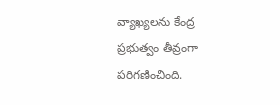వ్యాఖ్యలను కేంద్ర ప్రభుత్వం తీవ్రంగా పరిగణించింది.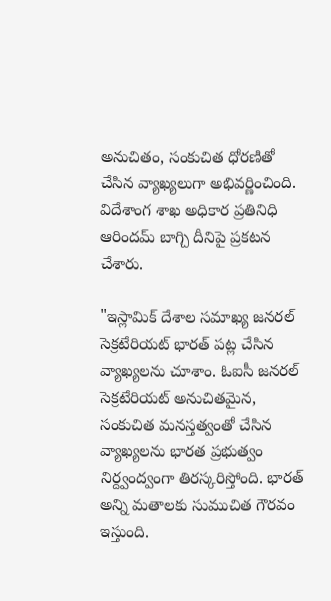అనుచితం, సంకుచిత ధోరణితో చేసిన వ్యాఖ్యలుగా అభివర్ణించింది. విదేశాంగ శాఖ అధికార ప్రతినిధి ఆరిందమ్ బాగ్చి దీనిపై ప్రకటన చేశారు.

"ఇస్లామిక్ దేశాల సమాఖ్య జనరల్ సెక్రటేరియట్ భారత్ పట్ల చేసిన వ్యాఖ్యలను చూశాం. ఓఐసీ జనరల్ సెక్రటేరియట్ అనుచితమైన, సంకుచిత మనస్తత్వంతో చేసిన వ్యాఖ్యలను భారత ప్రభుత్వం నిర్ద్వంద్వంగా తిరస్కరిస్తోంది. భారత్ అన్ని మతాలకు సుముచిత గౌరవం ఇస్తుంది.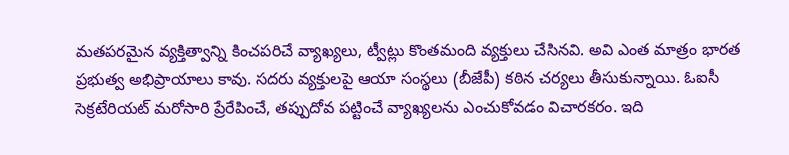మతపరమైన వ్యక్తిత్వాన్ని కించపరిచే వ్యాఖ్యలు, ట్వీట్లు కొంతమంది వ్యక్తులు చేసినవి. అవి ఎంత మాత్రం భారత ప్రభుత్వ అభిప్రాయాలు కావు. సదరు వ్యక్తులపై ఆయా సంస్థలు (బీజేపీ) కఠిన చర్యలు తీసుకున్నాయి. ఓఐసీ సెక్రటేరియట్ మరోసారి ప్రేరేపించే, తప్పుదోవ పట్టించే వ్యాఖ్యలను ఎంచుకోవడం విచారకరం. ఇది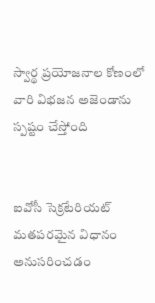స్వార్థ ప్రయోజనాల కోణంలో వారి విభజన అజెండాను స్పష్టం చేస్తోంది


ఐవోసీ సెక్రటేరియట్ మతపరమైన విధానం అనుసరించడం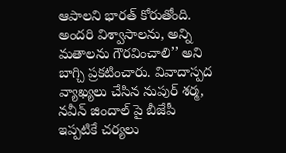ఆపాలని భారత్ కోరుతోంది. అందరి విశ్వాసాలను, అన్ని మతాలను గౌరవించాలి’’ అని బాగ్చి ప్రకటించారు. వివాదాస్పద వ్యాఖ్యలు చేసిన నుపుర్ శర్మ, నవీన్ జిందాల్ పై బీజేపీ ఇప్పటికే చర్యలు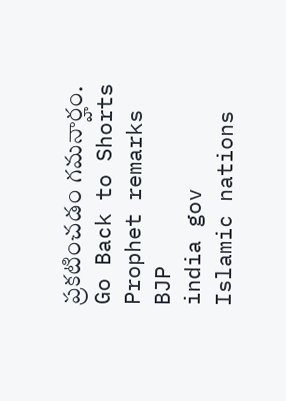ప్రకటించడం గమనార్హం.
Go Back to Shorts
Prophet remarks
BJP
india gov
Islamic nations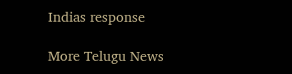Indias response

More Telugu News